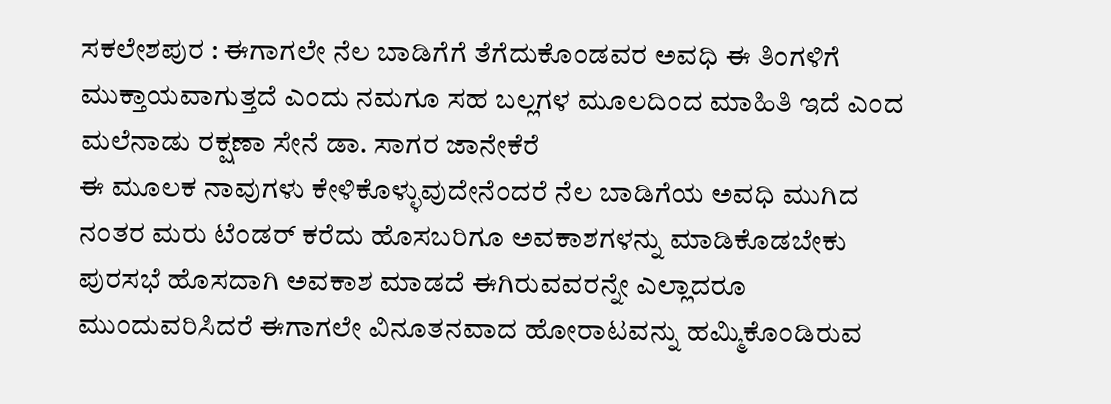ಸಕಲೇಶಪುರ : ಈಗಾಗಲೇ ನೆಲ ಬಾಡಿಗೆಗೆ ತೆಗೆದುಕೊಂಡವರ ಅವಧಿ ಈ ತಿಂಗಳಿಗೆ ಮುಕ್ತಾಯವಾಗುತ್ತದೆ ಎಂದು ನಮಗೂ ಸಹ ಬಲ್ಲಗಳ ಮೂಲದಿಂದ ಮಾಹಿತಿ ಇದೆ ಎಂದ ಮಲೆನಾಡು ರಕ್ಷಣಾ ಸೇನೆ ಡಾ. ಸಾಗರ ಜಾನೇಕೆರೆ
ಈ ಮೂಲಕ ನಾವುಗಳು ಕೇಳಿಕೊಳ್ಳುವುದೇನೆಂದರೆ ನೆಲ ಬಾಡಿಗೆಯ ಅವಧಿ ಮುಗಿದ ನಂತರ ಮರು ಟೆಂಡರ್ ಕರೆದು ಹೊಸಬರಿಗೂ ಅವಕಾಶಗಳನ್ನು ಮಾಡಿಕೊಡಬೇಕು ಪುರಸಭೆ ಹೊಸದಾಗಿ ಅವಕಾಶ ಮಾಡದೆ ಈಗಿರುವವರನ್ನೇ ಎಲ್ಲಾದರೂ ಮುಂದುವರಿಸಿದರೆ ಈಗಾಗಲೇ ವಿನೂತನವಾದ ಹೋರಾಟವನ್ನು ಹಮ್ಮಿಕೊಂಡಿರುವ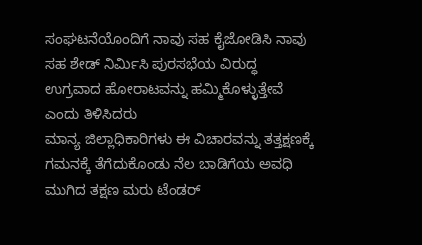ಸಂಘಟನೆಯೊಂದಿಗೆ ನಾವು ಸಹ ಕೈಜೋಡಿಸಿ ನಾವು ಸಹ ಶೇಡ್ ನಿರ್ಮಿಸಿ ಪುರಸಭೆಯ ವಿರುದ್ಧ ಉಗ್ರವಾದ ಹೋರಾಟವನ್ನು ಹಮ್ಮಿಕೊಳ್ಳುತ್ತೇವೆ ಎಂದು ತಿಳಿಸಿದರು
ಮಾನ್ಯ ಜಿಲ್ಲಾಧಿಕಾರಿಗಳು ಈ ವಿಚಾರವನ್ನು ತತ್ತಕ್ಷಣಕ್ಕೆ ಗಮನಕ್ಕೆ ತೆಗೆದುಕೊಂಡು ನೆಲ ಬಾಡಿಗೆಯ ಅವಧಿ ಮುಗಿದ ತಕ್ಷಣ ಮರು ಟೆಂಡರ್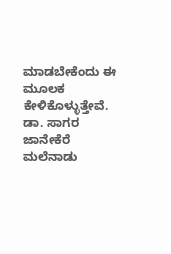ಮಾಡಬೇಕೆಂದು ಈ ಮೂಲಕ ಕೇಳಿಕೊಳ್ಳುತ್ತೇವೆ. ಡಾ. ಸಾಗರ ಜಾನೇಕೆರೆ ಮಲೆನಾಡು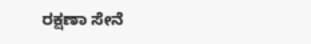ರಕ್ಷಣಾ ಸೇನೆ